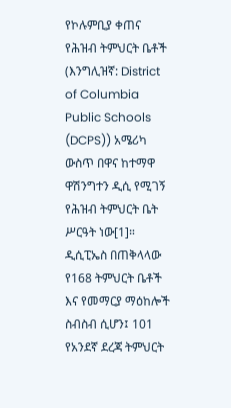የኮሉምቢያ ቀጠና የሕዝብ ትምህርት ቤቶች (እንግሊዝኛ: District of Columbia Public Schools (DCPS)) አሜሪካ ውስጥ በዋና ከተማዋ ዋሽንግተን ዲሲ የሚገኝ የሕዝብ ትምህርት ቤት ሥርዓት ነው[1]።
ዲሲፒኤስ በጠቅላላው የ168 ትምህርት ቤቶች እና የመማርያ ማዕከሎች ስብስብ ሲሆን፤ 101 የአንደኛ ደረጃ ትምህርት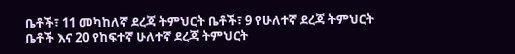ቤቶች፣ 11 መካከለኛ ደረጃ ትምህርት ቤቶች፣ 9 የሁለተኛ ደረጃ ትምህርት ቤቶች እና 20 የከፍተኛ ሁለተኛ ደረጃ ትምህርት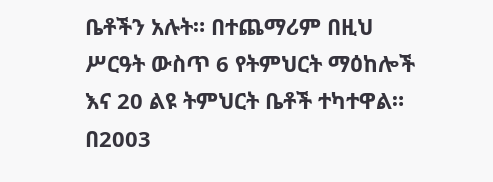ቤቶችን አሉት። በተጨማሪም በዚህ ሥርዓት ውስጥ 6 የትምህርት ማዕከሎች እና 20 ልዩ ትምህርት ቤቶች ተካተዋል። በ2003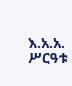እ.አ.አ. ሥርዓቱ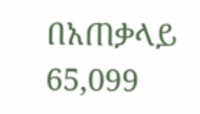በአጠቃላይ 65,099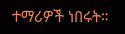ተማሪዎች ነበሩት።